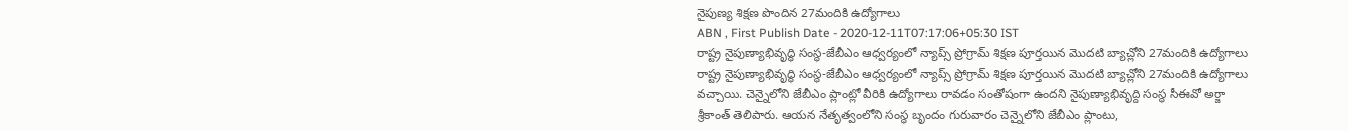నైపుణ్య శిక్షణ పొందిన 27మందికి ఉద్యోగాలు
ABN , First Publish Date - 2020-12-11T07:17:06+05:30 IST
రాష్ట్ర నైపుణ్యాభివృద్ధి సంస్థ-జేబీఎం ఆధ్వర్యంలో న్యాప్స్ ప్రోగ్రామ్ శిక్షణ పూర్తయిన మొదటి బ్యాచ్లోని 27మందికి ఉద్యోగాలు
రాష్ట్ర నైపుణ్యాభివృద్ధి సంస్థ-జేబీఎం ఆధ్వర్యంలో న్యాప్స్ ప్రోగ్రామ్ శిక్షణ పూర్తయిన మొదటి బ్యాచ్లోని 27మందికి ఉద్యోగాలు వచ్చాయి. చెన్నైలోని జేబీఎం ప్లాంట్లో వీరికి ఉద్యోగాలు రావడం సంతోషంగా ఉందని నైపుణ్యాభివృద్ది సంస్థ సీఈవో అర్జా శ్రీకాంత్ తెలిపారు. ఆయన నేతృత్వంలోని సంస్థ బృందం గురువారం చెన్నైలోని జేబీఎం ప్లాంటు,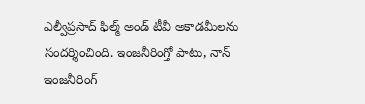ఎల్వీప్రసాద్ ఫిల్మ్ అండ్ టీవీ అకాడమీలను సందర్శించింది. ఇంజనీరింగ్తో పాటు, నాన్ ఇంజనీరింగ్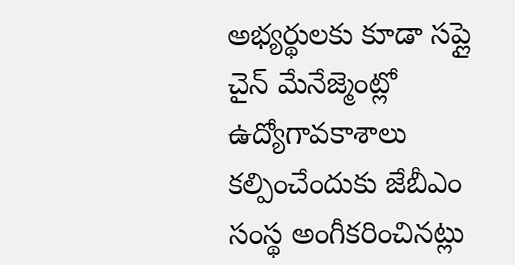అభ్యర్థులకు కూడా సప్లై చైన్ మేనేజ్మెంట్లో ఉద్యోగావకాశాలు కల్పించేందుకు జేబీఎం సంస్థ అంగీకరించినట్లు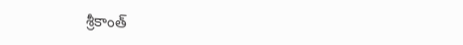శ్రీకాంత్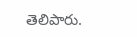తెలిపారు.